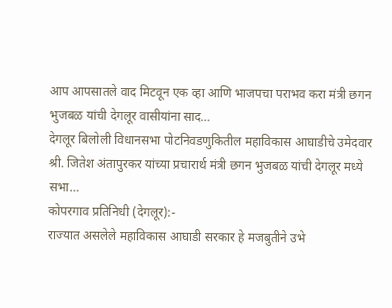आप आपसातले वाद मिटवून एक व्हा आणि भाजपचा पराभव करा मंत्री छगन भुजबळ यांची देगलूर वासीयांना साद…
देगलूर बिलोली विधानसभा पोटनिवडणुकितील महाविकास आघाडीचे उमेदवार श्री. जितेश अंतापुरकर यांच्या प्रचारार्थ मंत्री छगन भुजबळ यांची देगलूर मध्ये सभा…
कोपरगाव प्रतिनिधी (देगलूर):-
राज्यात असलेले महाविकास आघाडी सरकार हे मजबुतीने उभे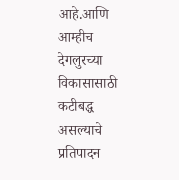आहे.आणि आम्हीच देगलुरच्या विकासासाठी कटीबद्ध असल्याचे प्रतिपादन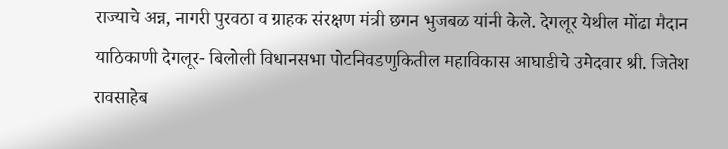राज्याचे अन्न, नागरी पुरवठा व ग्राहक संरक्षण मंत्री छगन भुजबळ यांनी केले. देगलूर येथील मोंढा मैदान याठिकाणी देगलूर- बिलोली विधानसभा पोटनिवडणुकितील महाविकास आघाडीचे उमेदवार श्री. जितेश रावसाहेब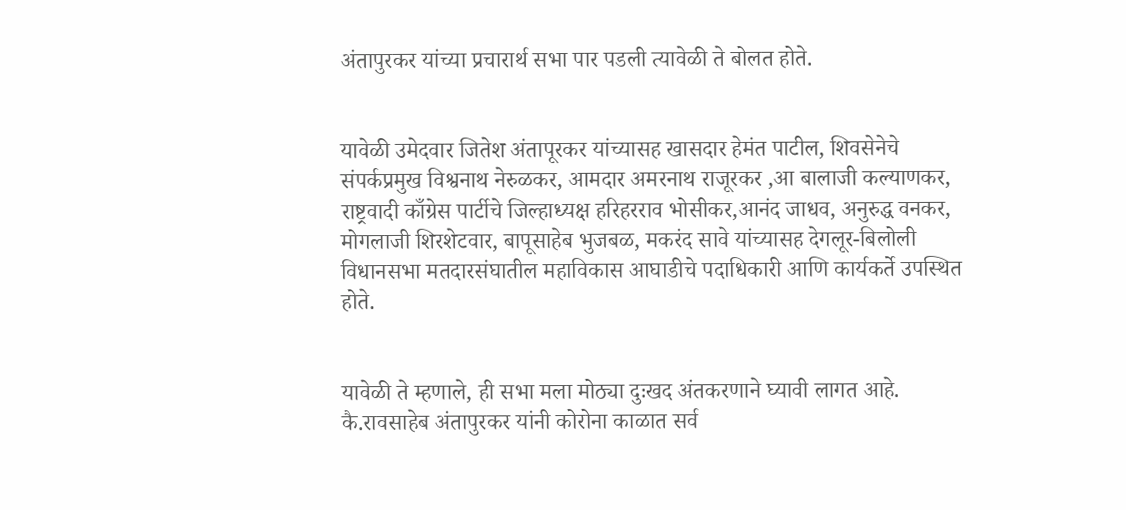अंतापुरकर यांच्या प्रचारार्थ सभा पार पडली त्यावेळी ते बोलत होते.


यावेळी उमेदवार जितेश अंतापूरकर यांच्यासह खासदार हेमंत पाटील, शिवसेनेचे संपर्कप्रमुख विश्वनाथ नेरुळकर, आमदार अमरनाथ राजूरकर ,आ बालाजी कल्याणकर, राष्ट्रवादी काँग्रेस पार्टीचे जिल्हाध्यक्ष हरिहरराव भोसीकर,आनंद जाधव, अनुरुद्ध वनकर, मोगलाजी शिरशेटवार, बापूसाहेब भुजबळ, मकरंद सावे यांच्यासह देगलूर-बिलोली विधानसभा मतदारसंघातील महाविकास आघाडीचे पदाधिकारी आणि कार्यकर्ते उपस्थित होते.


यावेळी ते म्हणाले, ही सभा मला मोठ्या दुःखद अंतकरणाने घ्यावी लागत आहे. कै.रावसाहेब अंतापुरकर यांनी कोरोना काळात सर्व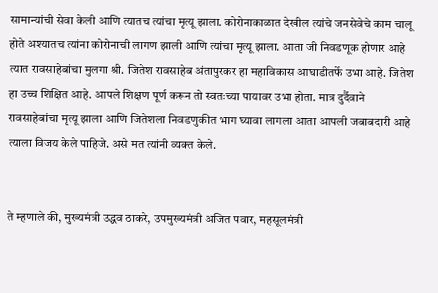सामान्यांची सेवा केली आणि त्यातच त्यांचा मृत्यू झाला. कोरोनाकाळात देखील त्यांचे जनसेवेचे काम चालू होते अश्यातच त्यांना कोरोनाची लागण झाली आणि त्यांचा मृत्यू झाला. आता जी निवडणूक होणार आहे त्यात रावसाहेबांचा मुलगा श्री. जितेश रावसाहेब अंतापुरकर हा महाविकास आघाडीतर्फे उभा आहे. जितेश हा उच्च शिक्षित आहे. आपले शिक्षण पूर्ण करून तो स्वतःच्या पायावर उभा होता. मात्र दुर्दैवाने रावसाहेबांचा मृत्यू झाला आणि जितेशला निवडणुकीत भाग घ्यावा लागला आता आपली जबाबदारी आहे त्याला विजय केले पाहिजे. असे मत त्यांनी व्यक्त केले.


ते म्हणाले की, मुख्यमंत्री उद्धव ठाकरे, उपमुख्यमंत्री अजित पवार, महसूलमंत्री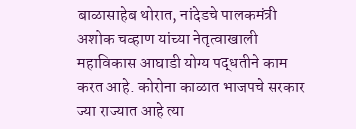बाळासाहेब थोरात, नांदेडचे पालकमंत्री अशोक चव्हाण यांच्या नेतृत्वाखाली महाविकास आघाडी योग्य पद्धतीने काम करत आहे. कोरोना काळात भाजपचे सरकार ज्या राज्यात आहे त्या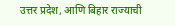उत्तर प्रदेश, आणि बिहार राज्याची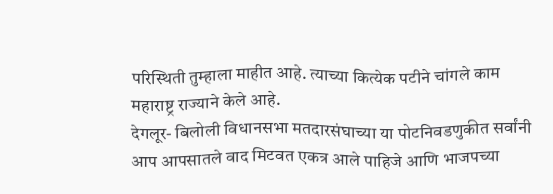परिस्थिती तुम्हाला माहीत आहे. त्याच्या कित्येक पटीने चांगले काम महाराष्ट्र राज्याने केले आहे.
देगलूर- बिलोली विधानसभा मतदारसंघाच्या या पोटनिवडणुकीत सर्वांनी आप आपसातले वाद मिटवत एकत्र आले पाहिजे आणि भाजपच्या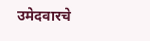उमेदवारचे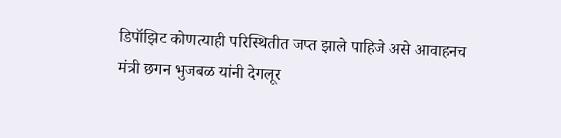डिपॉझिट कोणत्याही परिस्थितीत जप्त झाले पाहिजे असे आवाहनच मंत्री छगन भुजबळ यांनी देगलूर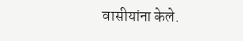वासीयांना केले.